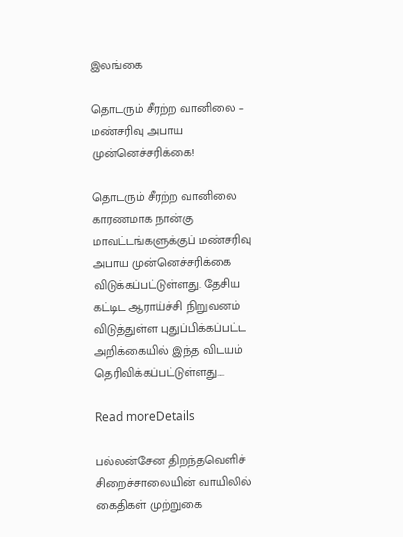இலங்கை

தொடரும் சீரற்ற வானிலை – மண்சரிவு அபாய முன்னெச்சரிக்கை!

தொடரும் சீரற்ற வானிலை காரணமாக நான்கு மாவட்டங்களுக்குப் மண்சரிவு அபாய முன்னெச்சரிக்கை விடுக்கப்பட்டுள்ளது. தேசிய கட்டிட ஆராய்ச்சி நிறுவனம் விடுத்துள்ள புதுப்பிக்கப்பட்ட அறிக்கையில் இந்த விடயம் தெரிவிக்கப்பட்டுள்ளது....

Read moreDetails

பல்லன்சேன திறந்தவெளிச் சிறைச்சாலையின் வாயிலில் கைதிகள் முற்றுகை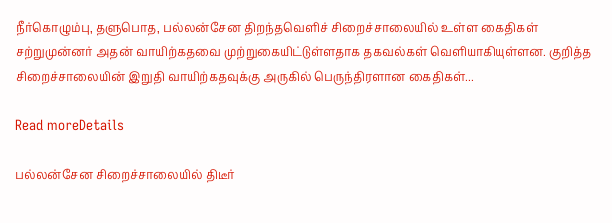நீர்கொழும்பு, தளுபொத, பல்லன்சேன திறந்தவெளிச் சிறைச்சாலையில் உள்ள கைதிகள் சற்றுமுன்னர் அதன் வாயிற்கதவை முற்றுகையிட்டுள்ளதாக தகவல்கள் வௌியாகியுள்ளன. குறித்த சிறைச்சாலையின் இறுதி வாயிற்கதவுக்கு அருகில் பெருந்திரளான கைதிகள்...

Read moreDetails

பல்லன்சேன சிறைச்சாலையில் திடீர்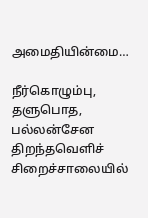அமைதியின்மை…

நீர்கொழும்பு, தளுபொத, பல்லன்சேன திறந்தவெளிச் சிறைச்சாலையில்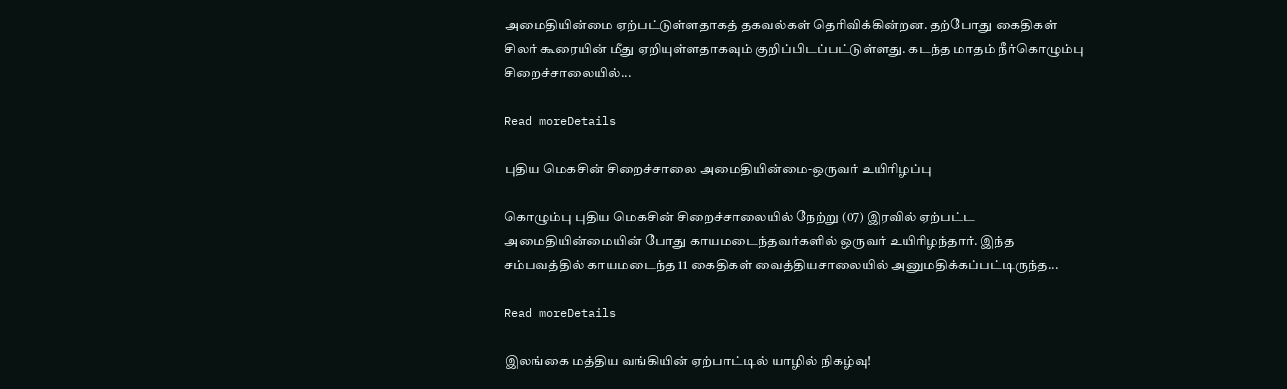அமைதியின்மை ஏற்பட்டுள்ளதாகத் தகவல்கள் தெரிவிக்கின்றன. தற்போது கைதிகள் சிலர் கூரையின் மீது ஏறியுள்ளதாகவும் குறிப்பிடப்பட்டுள்ளது. கடந்த மாதம் நீர்கொழும்பு சிறைச்சாலையில்...

Read moreDetails

புதிய மெகசின் சிறைச்சாலை அமைதியின்மை-ஒருவர் உயிரிழப்பு

கொழும்பு புதிய மெகசின் சிறைச்சாலையில் நேற்று (07) இரவில் ஏற்பட்ட அமைதியின்மையின் போது காயமடைந்தவர்களில் ஒருவர் உயிரிழந்தார். இந்த சம்பவத்தில் காயமடைந்த 11 கைதிகள் வைத்தியசாலையில் அனுமதிக்கப்பட்டிருந்த...

Read moreDetails

இலங்கை மத்திய வங்கியின் ஏற்பாட்டில் யாழில் நிகழ்வு!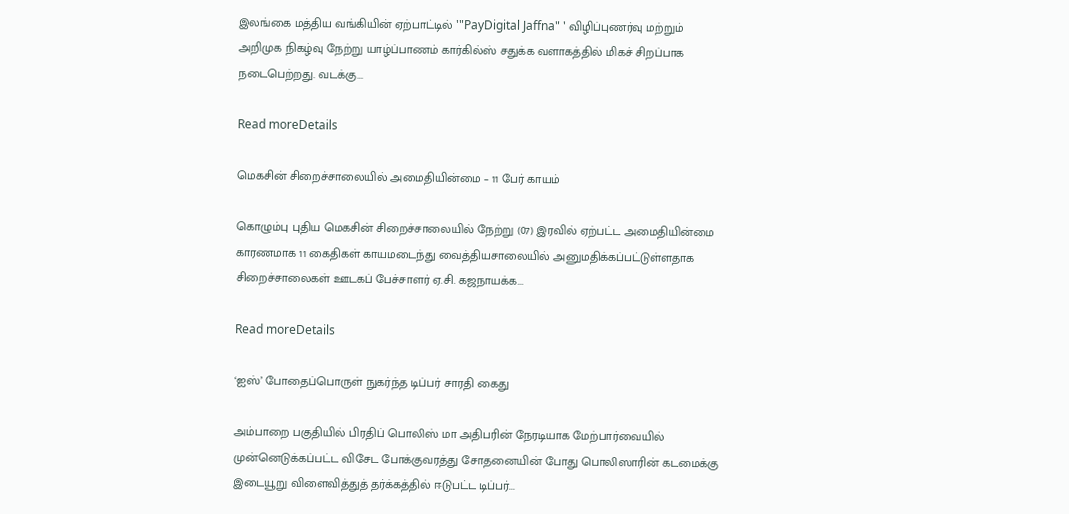இலங்கை மத்திய வங்கியின் ஏற்பாட்டில் '"PayDigital Jaffna" ' விழிப்புணர்வு மற்றும் அறிமுக நிகழ்வு நேற்று யாழ்ப்பாணம் கார்கில்ஸ் சதுக்க வளாகத்தில் மிகச் சிறப்பாக நடைபெற்றது. வடக்கு...

Read moreDetails

மெகசின் சிறைச்சாலையில் அமைதியின்மை – 11 பேர் காயம்

கொழும்பு புதிய மெகசின் சிறைச்சாலையில் நேற்று (07) இரவில் ஏற்பட்ட அமைதியின்மை காரணமாக 11 கைதிகள் காயமடைந்து வைத்தியசாலையில் அனுமதிக்கப்பட்டுள்ளதாக சிறைச்சாலைகள் ஊடகப் பேச்சாளர் ஏ.சி. கஜநாயக்க...

Read moreDetails

‘ஐஸ்’ போதைப்பொருள் நுகர்ந்த டிப்பர் சாரதி கைது

அம்பாறை பகுதியில் பிரதிப் பொலிஸ் மா அதிபரின் நேரடியாக மேற்பார்வையில் முன்னெடுக்கப்பட்ட விசேட போக்குவரத்து சோதனையின் போது பொலிஸாரின் கடமைக்கு இடையூறு விளைவித்துத் தர்க்கத்தில் ஈடுபட்ட டிப்பர்...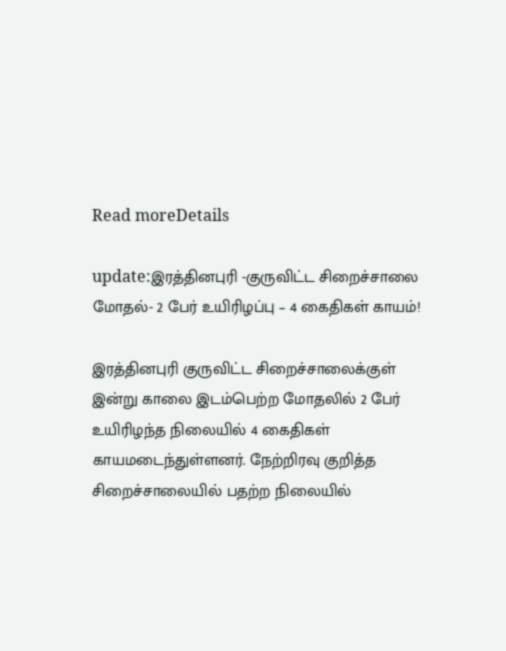Read moreDetails

update:இரத்தினபுரி -குருவிட்ட சிறைச்சாலை மோதல்- 2 பேர் உயிரிழப்பு – 4 கைதிகள் காயம்!

இரத்தினபுரி குருவிட்ட சிறைச்சாலைக்குள் இன்று காலை இடம்பெற்ற மோதலில் 2 பேர் உயிரிழந்த நிலையில் 4 கைதிகள் காயமடைந்துள்ளனர். நேற்றிரவு குறித்த சிறைச்சாலையில் பதற்ற நிலையில்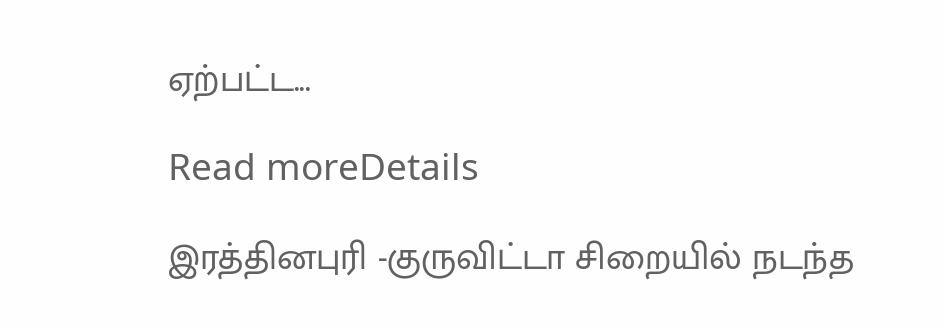ஏற்பட்ட...

Read moreDetails

இரத்தினபுரி -குருவிட்டா சிறையில் நடந்த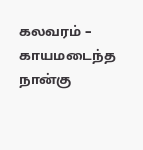கலவரம் – காயமடைந்த நான்கு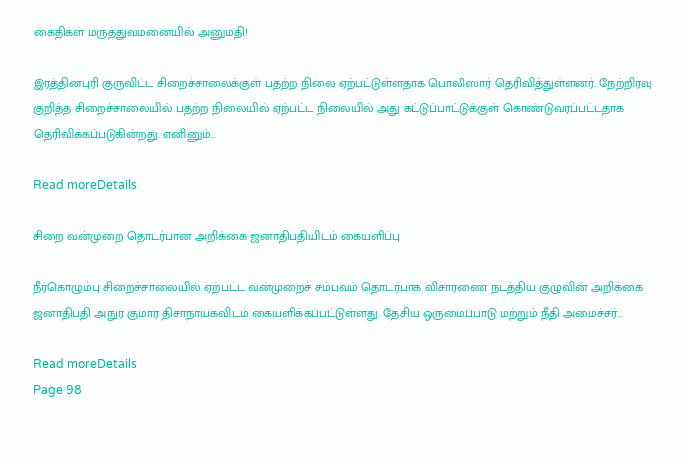கைதிகள் மருத்துவமனையில் அனுமதி!

இரத்தினபுரி குருவிட்ட சிறைச்சாலைக்குள் பதற்ற நிலை ஏற்பட்டுள்ளதாக பொலிஸார் தெரிவித்துள்ளனர். நேற்றிரவு குறித்த சிறைச்சாலையில் பதற்ற நிலையில் ஏற்பட்ட நிலையில் அது கட்டுப்பாட்டுக்குள் கொண்டுவரப்பட்டதாக தெரிவிக்கப்படுகின்றது. எனினும்...

Read moreDetails

சிறை வன்முறை தொடர்பான அறிக்கை ஜனாதிபதியிடம் கையளிப்பு

நீர்கொழும்பு சிறைச்சாலையில் ஏற்பட்ட வன்முறைச் சம்பவம் தொடர்பாக விசாரணை நடத்திய குழுவின் அறிக்கை ஜனாதிபதி அநுர குமார திசாநாயகவிடம் கையளிக்கப்பட்டுள்ளது. தேசிய ஒருமைப்பாடு மற்றும் நீதி அமைச்சர்...

Read moreDetails
Page 98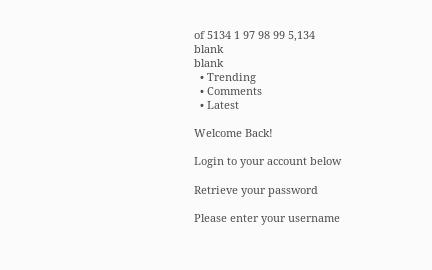of 5134 1 97 98 99 5,134
blank
blank
  • Trending
  • Comments
  • Latest

Welcome Back!

Login to your account below

Retrieve your password

Please enter your username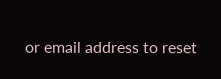or email address to reset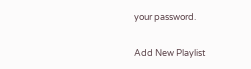your password.

Add New Playlist